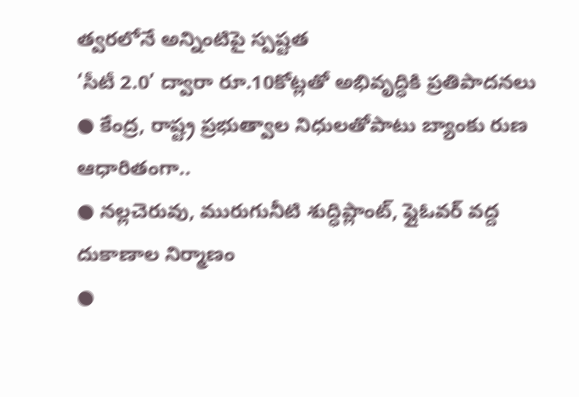త్వరలోనే అన్నింటిపై స్పష్టత
‘సీటీ 2.0’ ద్వారా రూ.10కోట్లతో అభివృద్ధికి ప్రతిపాదనలు
● కేంద్ర, రాష్ట్ర ప్రభుత్వాల నిధులతోపాటు బ్యాంకు రుణ ఆధారితంగా..
● నల్లచెరువు, మురుగునీటి శుద్ధిప్లాంట్, ఫ్లైఓవర్ వద్ద దుకాణాల నిర్మాణం
●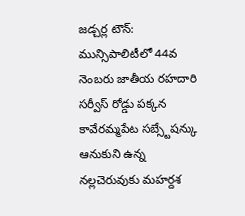జడ్చర్ల టౌన్: మున్సిపాలిటీలో 44వ నెంబరు జాతీయ రహదారి సర్వీస్ రోడ్డు పక్కన కావేరమ్మపేట సబ్స్టేషన్కు ఆనుకుని ఉన్న నల్లచెరువుకు మహర్దశ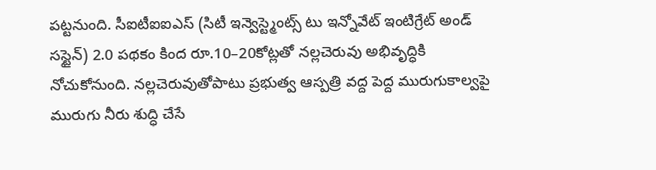పట్టనుంది. సీఐటీఐఐఎస్ (సిటీ ఇన్వెస్ట్మెంట్స్ టు ఇన్నోవేట్ ఇంటిగ్రేట్ అండ్ సస్టైన్) 2.0 పథకం కింద రూ.10–20కోట్లతో నల్లచెరువు అభివృద్ధికి నోచుకోనుంది. నల్లచెరువుతోపాటు ప్రభుత్వ ఆస్పత్రి వద్ద పెద్ద మురుగుకాల్వపై మురుగు నీరు శుద్ధి చేసే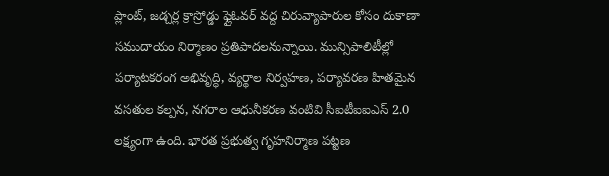ప్లాంట్, జడ్చర్ల క్రాస్రోడ్డు ఫ్లైఓవర్ వద్ద చిరువ్యాపారుల కోసం దుకాణా సముదాయం నిర్మాణం ప్రతిపాదలనున్నాయి. మున్సిపాలిటీల్లో పర్యాటకరంగ అభివృద్ధి, వ్యర్థాల నిర్వహణ, పర్యావరణ హితమైన వసతుల కల్పన, నగరాల ఆధునీకరణ వంటివి సీఐటీఐఐఎస్ 2.0 లక్ష్యంగా ఉంది. భారత ప్రభుత్వ గృహనిర్మాణ పట్టణ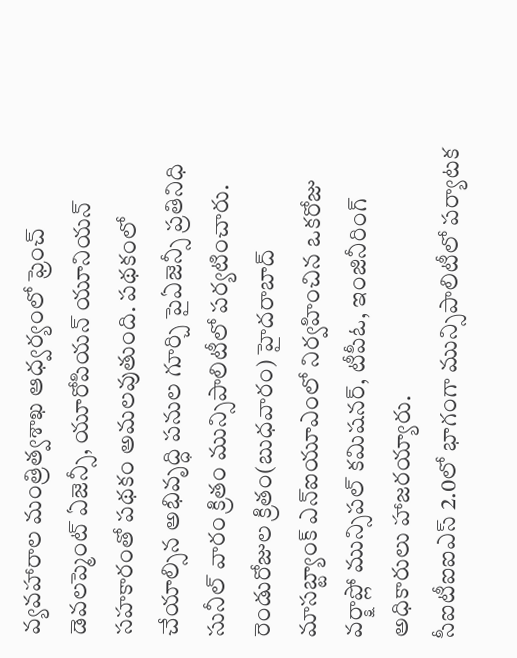వ్యవహారాల మంత్రిత్వశాఖ ఆధ్వర్యంలో ఫ్రెంచ్ డెవలప్మెంట్ ఏజెన్సీ, యూరోపియన్ యూనియన్ సహకారంతో పథకం అమలవుతుంది. పథకంలో చేయాల్సిన అభివృద్ధి పనుల గూర్చి పైఏజెన్సీ ప్రతినిధి సునీల్ వారం క్రితం మున్సిపాలిటీలో పర్యటించారు. రెండురోజుల క్రితం(బుధవారం) హైదరాబాద్ మాసబ్ట్యాంక్ ఎన్ఐయూఎంలో నిర్వహించిన ఒకరోజు వర్క్షాప్లో మున్సిపల్ కమిషనర్, టీపీఓ, ఇంజినీరింగ్ అధికారులు హాజరయ్యారు.
సీఐటీఐఐఎస్ 2.0లో భాగంగా మున్సిపాలిటీలో పర్యాటక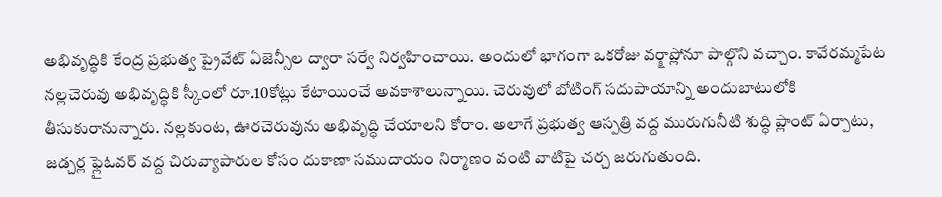అభివృద్ధికి కేంద్ర ప్రభుత్వ ప్రైవేట్ ఏజెన్సీల ద్వారా సర్వే నిర్వహించాయి. అందులో భాగంగా ఒకరోజు వర్క్షాప్లోనూ పాల్గొని వచ్చాం. కావేరమ్మపేట నల్లచెరువు అభివృద్ధికి స్కీంలో రూ.10కోట్లు కేటాయించే అవకాశాలున్నాయి. చెరువులో బోటింగ్ సదుపాయాన్ని అందుబాటులోకి తీసుకురానున్నారు. నల్లకుంట, ఊరచెరువును అభివృద్ధి చేయాలని కోరాం. అలాగే ప్రభుత్వ ఆస్పత్రి వద్ద మురుగునీటి శుద్ధి ప్లాంట్ ఏర్పాటు, జడ్చర్ల ఫ్లైఓవర్ వద్ద చిరువ్యాపారుల కోసం దుకాణా సముదాయం నిర్మాణం వంటి వాటిపై చర్చ జరుగుతుంది.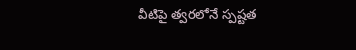వీటిపై త్వరలోనే స్పష్టత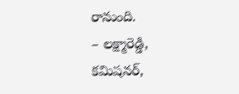రానుంది.
– లక్ష్మారెడ్డి,
కమిషనర్,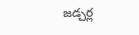జడ్చర్ల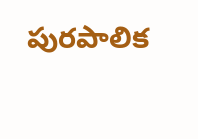పురపాలిక